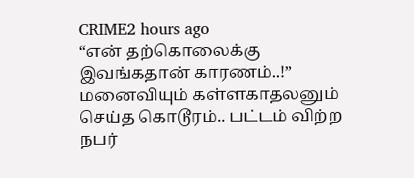CRIME2 hours ago
“என் தற்கொலைக்கு இவங்கதான் காரணம்..!” மனைவியும் கள்ளகாதலனும் செய்த கொடூரம்.. பட்டம் விற்ற நபர்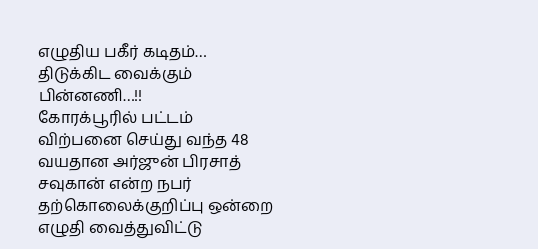எழுதிய பகீர் கடிதம்… திடுக்கிட வைக்கும் பின்னணி…!!
கோரக்பூரில் பட்டம் விற்பனை செய்து வந்த 48 வயதான அர்ஜுன் பிரசாத் சவுகான் என்ற நபர் தற்கொலைக்குறிப்பு ஒன்றை எழுதி வைத்துவிட்டு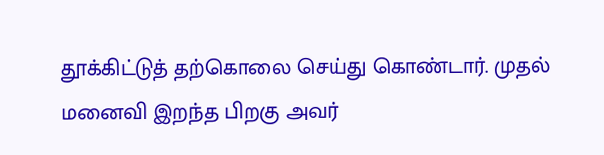தூக்கிட்டுத் தற்கொலை செய்து கொண்டார். முதல் மனைவி இறந்த பிறகு அவர்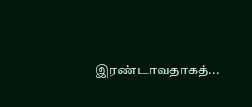இரண்டாவதாகத்...